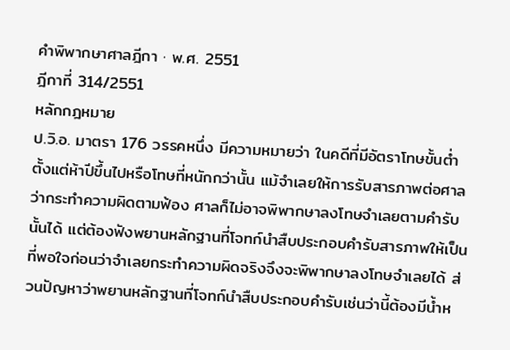คำพิพากษาศาลฎีกา · พ.ศ. 2551
ฎีกาที่ 314/2551
หลักกฎหมาย
ป.วิ.อ. มาตรา 176 วรรคหนึ่ง มีความหมายว่า ในคดีที่มีอัตราโทษขั้นต่ำตั้งแต่ห้าปีขึ้นไปหรือโทษที่หนักกว่านั้น แม้จำเลยให้การรับสารภาพต่อศาลว่ากระทำความผิดตามฟ้อง ศาลก็ไม่อาจพิพากษาลงโทษจำเลยตามคำรับนั้นได้ แต่ต้องฟังพยานหลักฐานที่โจทก์นำสืบประกอบคำรับสารภาพให้เป็นที่พอใจก่อนว่าจำเลยกระทำความผิดจริงจึงจะพิพากษาลงโทษจำเลยได้ ส่วนปัญหาว่าพยานหลักฐานที่โจทก์นำสืบประกอบคำรับเช่นว่านี้ต้องมีน้ำห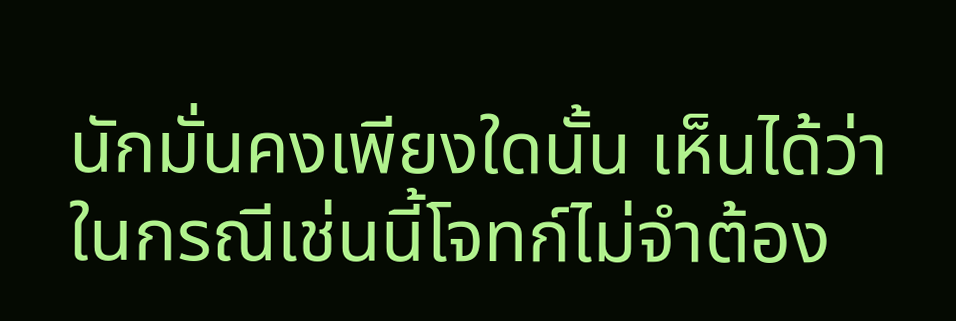นักมั่นคงเพียงใดนั้น เห็นได้ว่า ในกรณีเช่นนี้โจทก์ไม่จำต้อง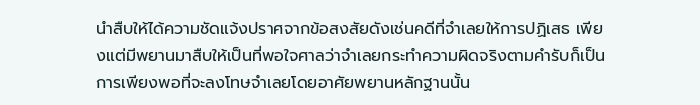นำสืบให้ได้ความชัดแจ้งปราศจากข้อสงสัยดังเช่นคดีที่จำเลยให้การปฏิเสธ เพียงแต่มีพยานมาสืบให้เป็นที่พอใจศาลว่าจำเลยกระทำความผิดจริงตามคำรับก็เป็นการเพียงพอที่จะลงโทษจำเลยโดยอาศัยพยานหลักฐานนั้น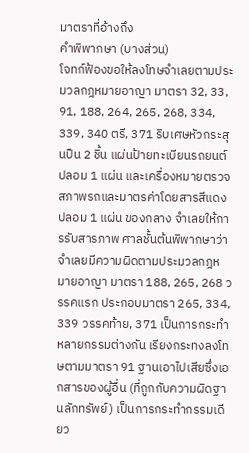มาตราที่อ้างถึง
คำพิพากษา (บางส่วน)
โจทก์ฟ้องขอให้ลงโทษจำเลยตามประมวลกฎหมายอาญา มาตรา 32, 33, 91, 188, 264, 265, 268, 334, 339, 340 ตรี, 371 ริบเศษหัวกระสุนปืน 2 ชิ้น แผ่นป้ายทะเบียนรถยนต์ปลอม 1 แผ่น และเครื่องหมายตรวจสภาพรถและมาตรค่าโดยสารสีแดงปลอม 1 แผ่น ของกลาง จำเลยให้การรับสารภาพ ศาลชั้นต้นพิพากษาว่า จำเลยมีความผิดตามประมวลกฎหมายอาญา มาตรา 188, 265, 268 วรรคแรก ประกอบมาตรา 265, 334, 339 วรรคท้าย, 371 เป็นการกระทำหลายกรรมต่างกัน เรียงกระทงลงโทษตามมาตรา 91 ฐานเอาไปเสียซึ่งเอกสารของผู้อื่น (ที่ถูกกับความผิดฐานลักทรัพย์) เป็นการกระทำกรรมเดียว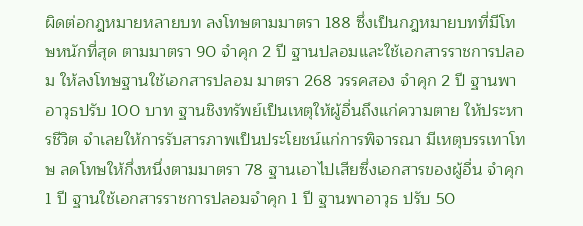ผิดต่อกฎหมายหลายบท ลงโทษตามมาตรา 188 ซึ่งเป็นกฎหมายบทที่มีโทษหนักที่สุด ตามมาตรา 90 จำคุก 2 ปี ฐานปลอมและใช้เอกสารราชการปลอม ให้ลงโทษฐานใช้เอกสารปลอม มาตรา 268 วรรคสอง จำคุก 2 ปี ฐานพาอาวุธปรับ 100 บาท ฐานชิงทรัพย์เป็นเหตุให้ผู้อื่นถึงแก่ความตาย ให้ประหารชีวิต จำเลยให้การรับสารภาพเป็นประโยชน์แก่การพิจารณา มีเหตุบรรเทาโทษ ลดโทษให้กึ่งหนึ่งตามมาตรา 78 ฐานเอาไปเสียซึ่งเอกสารของผู้อื่น จำคุก 1 ปี ฐานใช้เอกสารราชการปลอมจำคุก 1 ปี ฐานพาอาวุธ ปรับ 50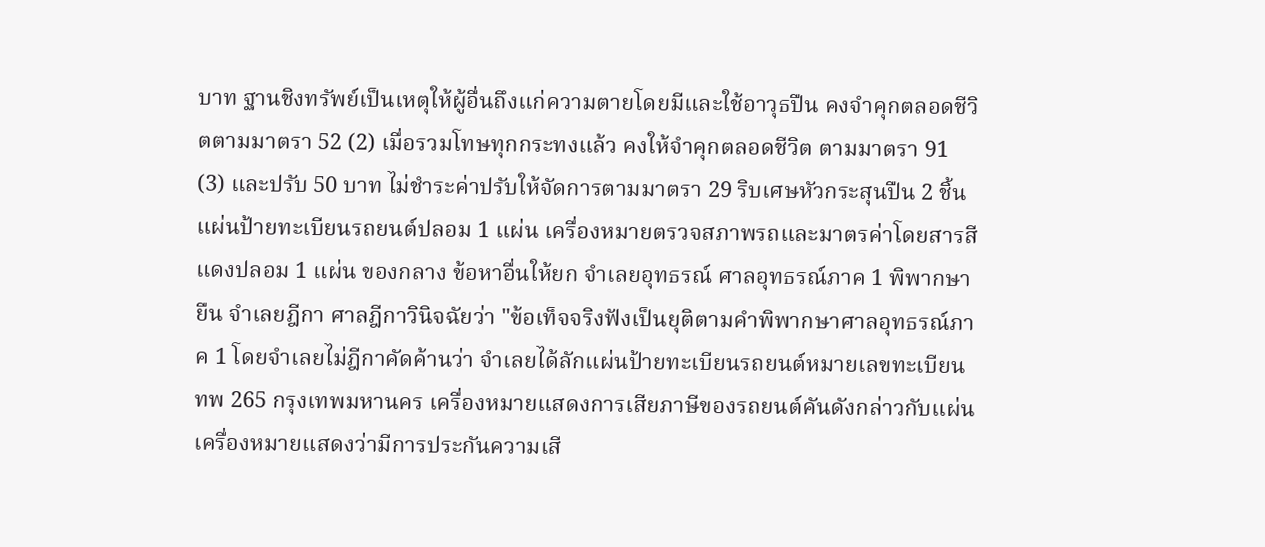บาท ฐานชิงทรัพย์เป็นเหตุให้ผู้อื่นถึงแก่ความตายโดยมีและใช้อาวุธปืน คงจำคุกตลอดชีวิตตามมาตรา 52 (2) เมื่อรวมโทษทุกกระทงแล้ว คงให้จำคุกตลอดชีวิต ตามมาตรา 91 (3) และปรับ 50 บาท ไม่ชำระค่าปรับให้จัดการตามมาตรา 29 ริบเศษหัวกระสุนปืน 2 ชิ้น แผ่นป้ายทะเบียนรถยนต์ปลอม 1 แผ่น เครื่องหมายตรวจสภาพรถและมาตรค่าโดยสารสีแดงปลอม 1 แผ่น ของกลาง ข้อหาอื่นให้ยก จำเลยอุทธรณ์ ศาลอุทธรณ์ภาค 1 พิพากษายืน จำเลยฎีกา ศาลฎีกาวินิจฉัยว่า "ข้อเท็จจริงฟังเป็นยุติตามคำพิพากษาศาลอุทธรณ์ภาค 1 โดยจำเลยไม่ฎีกาคัดค้านว่า จำเลยได้ลักแผ่นป้ายทะเบียนรถยนต์หมายเลขทะเบียน ทพ 265 กรุงเทพมหานคร เครื่องหมายแสดงการเสียภาษีของรถยนต์คันดังกล่าวกับแผ่นเครื่องหมายแสดงว่ามีการประกันความเสี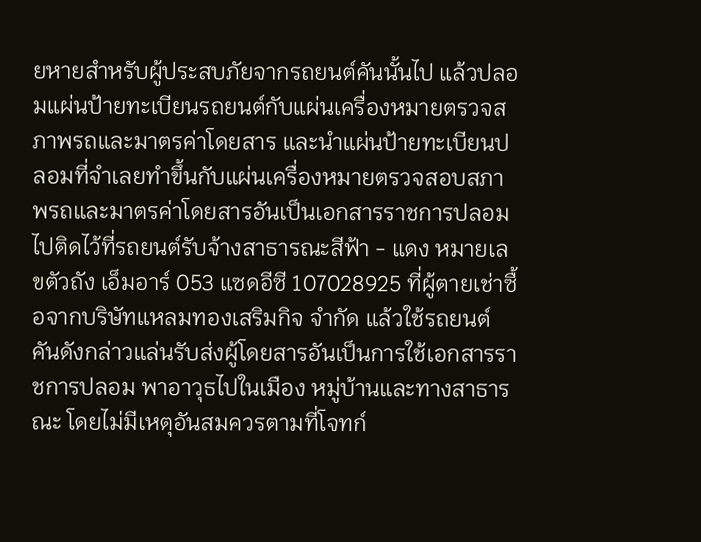ยหายสำหรับผู้ประสบภัยจากรถยนต์คันนั้นไป แล้วปลอมแผ่นป้ายทะเบียนรถยนต์กับแผ่นเครื่องหมายตรวจสภาพรถและมาตรค่าโดยสาร และนำแผ่นป้ายทะเบียนปลอมที่จำเลยทำขึ้นกับแผ่นเครื่องหมายตรวจสอบสภาพรถและมาตรค่าโดยสารอันเป็นเอกสารราชการปลอม ไปติดไว้ที่รถยนต์รับจ้างสาธารณะสีฟ้า - แดง หมายเลขตัวถัง เอ็มอาร์ 053 แซดอีซี 107028925 ที่ผู้ตายเช่าซื้อจากบริษัทแหลมทองเสริมกิจ จำกัด แล้วใช้รถยนต์คันดังกล่าวแล่นรับส่งผู้โดยสารอันเป็นการใช้เอกสารราชการปลอม พาอาวุธไปในเมือง หมู่บ้านและทางสาธารณะ โดยไม่มีเหตุอันสมควรตามที่โจทก์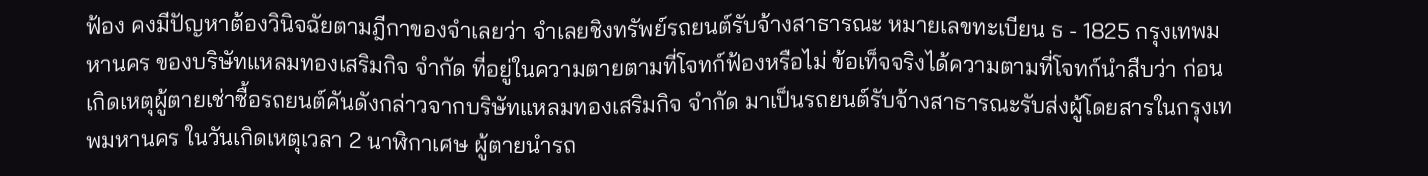ฟ้อง คงมีปัญหาต้องวินิจฉัยตามฎีกาของจำเลยว่า จำเลยชิงทรัพย์รถยนต์รับจ้างสาธารณะ หมายเลขทะเบียน ธ - 1825 กรุงเทพมหานคร ของบริษัทแหลมทองเสริมกิจ จำกัด ที่อยู่ในความตายตามที่โจทก์ฟ้องหรือไม่ ข้อเท็จจริงได้ความตามที่โจทก์นำสืบว่า ก่อนเกิดเหตุผู้ตายเช่าซื้อรถยนต์คันดังกล่าวจากบริษัทแหลมทองเสริมกิจ จำกัด มาเป็นรถยนต์รับจ้างสาธารณะรับส่งผู้โดยสารในกรุงเทพมหานคร ในวันเกิดเหตุเวลา 2 นาฬิกาเศษ ผู้ตายนำรถ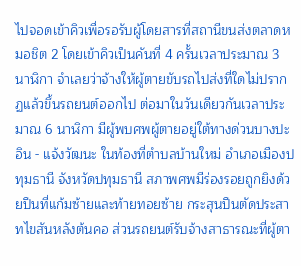ไปจอดเข้าคิวเพื่อรอรับผู้โดยสารที่สถานีขนส่งตลาดหมอชิต 2 โดยเข้าคิวเป็นคันที่ 4 ครั้นเวลาประมาณ 3 นาฬิกา จำเลยว่าจ้างให้ผู้ตายขับรถไปส่งที่ใดไม่ปรากฏแล้วขึ้นรถยนต์ออกไป ต่อมาในวันเดียวกันเวลาประมาณ 6 นาฬิกา มีผู้พบศพผู้ตายอยู่ใต้ทางด่วนบางปะอิน - แจ้งวัฒนะ ในท้องที่ตำบลบ้านใหม่ อำเภอเมืองปทุมธานี จังหวัดปทุมธานี สภาพศพมีร่องรอยถูกยิงด้วยปืนที่แก้มซ้ายและท้ายทอยซ้าย กระสุนปืนตัดประสาทไขสันหลังต้นคอ ส่วนรถยนต์รับจ้างสาธารณะที่ผู้ตา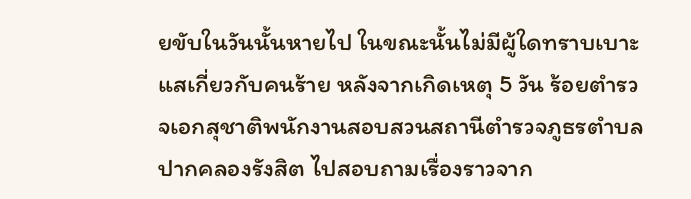ยขับในวันนั้นหายไป ในขณะนั้นไม่มีผู้ใดทราบเบาะแสเกี่ยวกับคนร้าย หลังจากเกิดเหตุ 5 วัน ร้อยตำรวจเอกสุชาติพนักงานสอบสวนสถานีตำรวจภูธรตำบลปากคลองรังสิต ไปสอบถามเรื่องราวจาก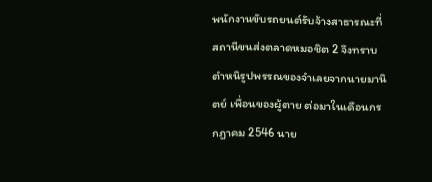พนักงานขับรถยนต์รับจ้างสาธารณะที่สถานีขนส่งตลาดหมอชิต 2 จึงทราบตำหนิรูปพรรณของจำเลยจากนายมานิตย์ เพื่อนของผู้ตาย ต่อมาในเดือนกรกฎาคม 2546 นาย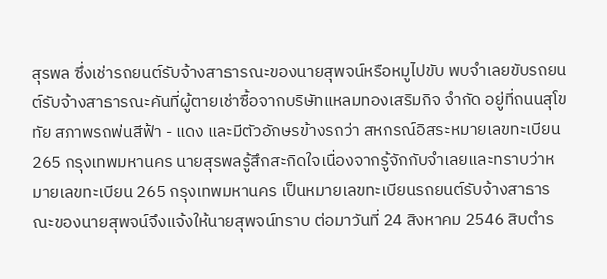สุรพล ซึ่งเช่ารถยนต์รับจ้างสาธารณะของนายสุพจน์หรือหมูไปขับ พบจำเลยขับรถยนต์รับจ้างสาธารณะคันที่ผู้ตายเช่าซื้อจากบริษัทแหลมทองเสริมกิจ จำกัด อยู่ที่ถนนสุโขทัย สภาพรถพ่นสีฟ้า - แดง และมีตัวอักษรข้างรถว่า สหกรณ์อิสระหมายเลขทะเบียน 265 กรุงเทพมหานคร นายสุรพลรู้สึกสะกิดใจเนื่องจากรู้จักกับจำเลยและทราบว่าหมายเลขทะเบียน 265 กรุงเทพมหานคร เป็นหมายเลขทะเบียนรถยนต์รับจ้างสาธารณะของนายสุพจน์จึงแจ้งให้นายสุพจน์ทราบ ต่อมาวันที่ 24 สิงหาคม 2546 สิบตำร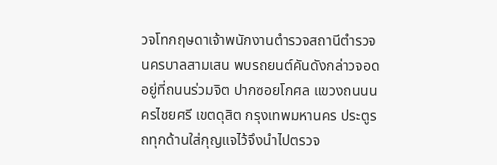วจโทกฤษดาเจ้าพนักงานตำรวจสถานีตำรวจนครบาลสามเสน พบรถยนต์คันดังกล่าวจอดอยู่ที่ถนนร่วมจิต ปากซอยโกศล แขวงถนนนครไชยศรี เขตดุสิต กรุงเทพมหานคร ประตูรถทุกด้านใส่กุญแจไว้จึงนำไปตรวจ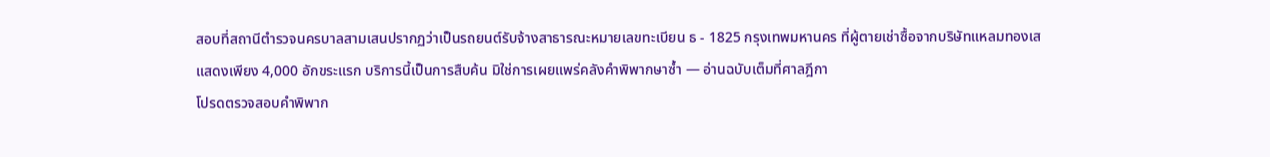สอบที่สถานีตำรวจนครบาลสามเสนปรากฏว่าเป็นรถยนต์รับจ้างสาธารณะหมายเลขทะเบียน ธ - 1825 กรุงเทพมหานคร ที่ผู้ตายเช่าซื้อจากบริษัทแหลมทองเส
แสดงเพียง 4,000 อักขระแรก บริการนี้เป็นการสืบค้น มิใช่การเผยแพร่คลังคำพิพากษาซ้ำ — อ่านฉบับเต็มที่ศาลฎีกา
โปรดตรวจสอบคำพิพาก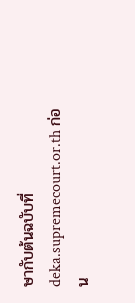ษากับต้นฉบับที่ deka.supremecourt.or.th ก่อน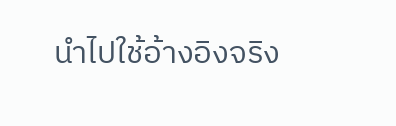นำไปใช้อ้างอิงจริง